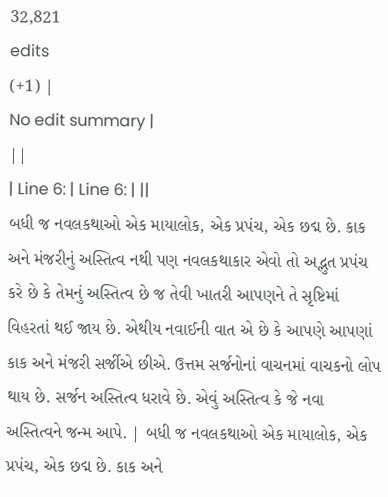32,821
edits
(+1) |
No edit summary |
||
| Line 6: | Line 6: | ||
બધી જ નવલકથાઓ એક માયાલોક, એક પ્રપંચ, એક છદ્મ છે. કાક અને મંજરીનું અસ્તિત્વ નથી પણ નવલકથાકાર એવો તો અદ્ભુત પ્રપંચ કરે છે કે તેમનું અસ્તિત્વ છે જ તેવી ખાતરી આપણને તે સૃષ્ટિમાં વિહરતાં થઈ જાય છે. એથીય નવાઈની વાત એ છે કે આપણે આપણાં કાક અને મંજરી સર્જીએ છીએ. ઉત્તમ સર્જનોનાં વાચનમાં વાચકનો લોપ થાય છે. સર્જન અસ્તિત્વ ધરાવે છે. એવું અસ્તિત્વ કે જે નવા અસ્તિત્વને જન્મ આપે. | બધી જ નવલકથાઓ એક માયાલોક, એક પ્રપંચ, એક છદ્મ છે. કાક અને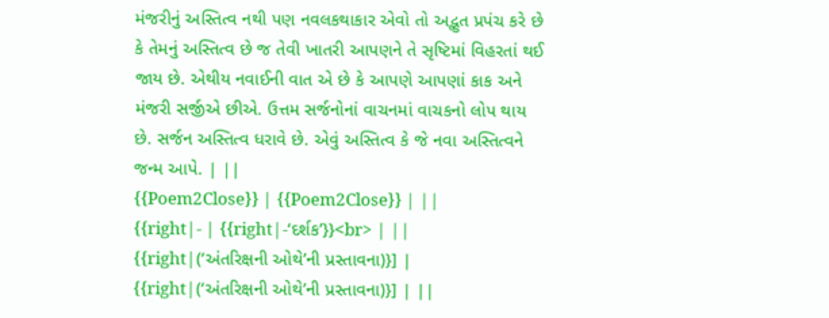મંજરીનું અસ્તિત્વ નથી પણ નવલકથાકાર એવો તો અદ્ભુત પ્રપંચ કરે છે કે તેમનું અસ્તિત્વ છે જ તેવી ખાતરી આપણને તે સૃષ્ટિમાં વિહરતાં થઈ જાય છે. એથીય નવાઈની વાત એ છે કે આપણે આપણાં કાક અને મંજરી સર્જીએ છીએ. ઉત્તમ સર્જનોનાં વાચનમાં વાચકનો લોપ થાય છે. સર્જન અસ્તિત્વ ધરાવે છે. એવું અસ્તિત્વ કે જે નવા અસ્તિત્વને જન્મ આપે. | ||
{{Poem2Close}} | {{Poem2Close}} | ||
{{right|- | {{right|-‘દર્શક’}}<br> | ||
{{right|(‘અંતરિક્ષની ઓથે’ની પ્રસ્તાવના)}] | {{right|(‘અંતરિક્ષની ઓથે’ની પ્રસ્તાવના)}] | ||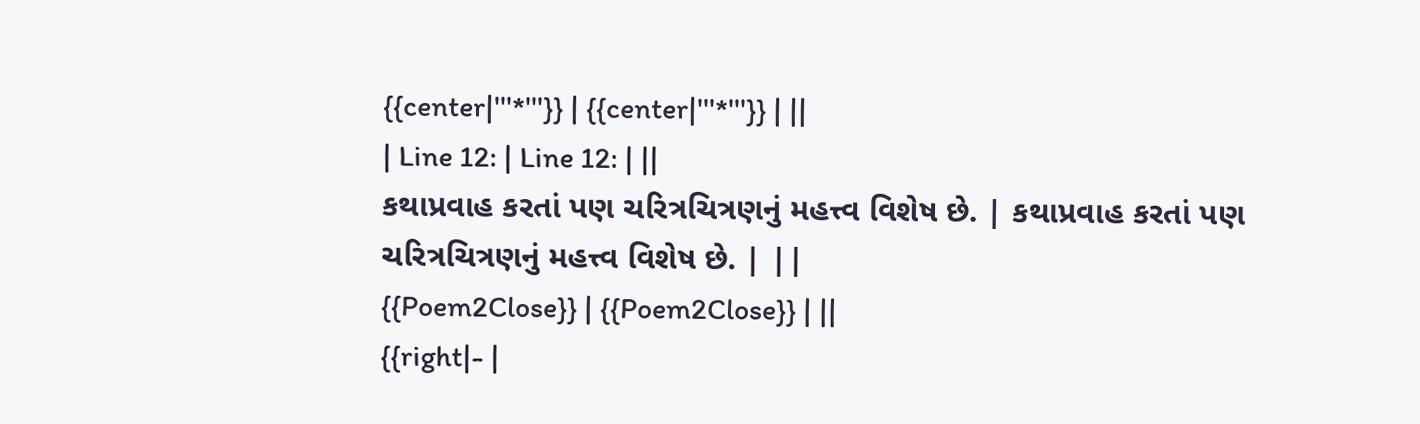{{center|'''*'''}} | {{center|'''*'''}} | ||
| Line 12: | Line 12: | ||
કથાપ્રવાહ કરતાં પણ ચરિત્રચિત્રણનું મહત્ત્વ વિશેષ છે. | કથાપ્રવાહ કરતાં પણ ચરિત્રચિત્રણનું મહત્ત્વ વિશેષ છે. | ||
{{Poem2Close}} | {{Poem2Close}} | ||
{{right|- |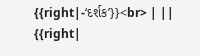{{right|-‘દર્શક’}}<br> | ||
{{right|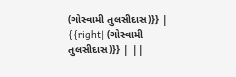(ગોસ્વામી તુલસીદાસ)}} | {{right| (ગોસ્વામી તુલસીદાસ)}} | ||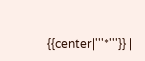{{center|'''*'''}} |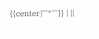{{center|'''*'''}} | ||